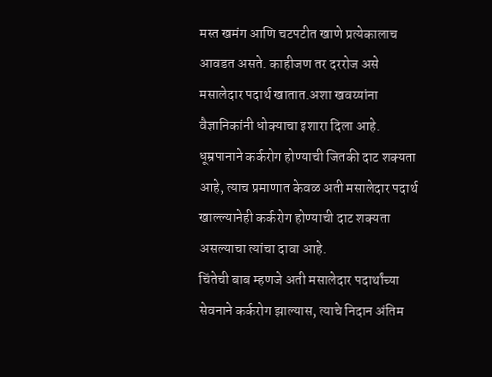मस्त खमंग आणि चटपटीत खाणे प्रत्येकालाच आवडत असते. काहीजण तर दररोज असे मसालेदार पदार्थ खातात.अशा खवय्यांना वैज्ञानिकांनी धोक्याचा इशारा दिला आहे.
धूम्रपानाने कर्करोग होण्याची जितकी दाट शक्यता आहे, त्याच प्रमाणात केवळ अती मसालेदार पदार्थ खाल्ल्यानेही कर्करोग होण्याची दाट शक्यता असल्याचा त्यांचा दावा आहे.
चिंतेची बाब म्हणजे अती मसालेदार पदार्थांच्या सेवनाने कर्करोग झाल्यास, त्याचे निदान अंतिम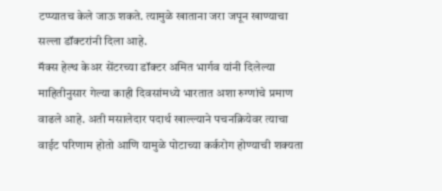टप्प्यातच केले जाऊ शकते. त्यामुळे खाताना जरा जपून खाण्याचा सल्ला डॉक्टरांनी दिला आहे.
मॅक्स हेल्थ केअर सेंटरच्या डॉक्टर अमित भार्गव यांनी दिलेल्या माहितीनुसार गेल्या काही दिवसांमध्ये भारतात अशा रुग्णांचे प्रमाण वाढले आहे. अती मसालेदार पदार्थ खाल्ल्याने पचनक्रियेवर त्याचा वाईट परिणाम होतो आणि यामुळे पोटाच्या कर्करोग होण्याची शक्यता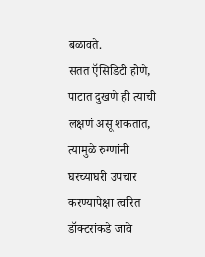बळावते.
सतत ऍसिडिटी होणे, पाटात दुखणे ही त्याची लक्षणं असू शकतात, त्यामुळे रुग्णांनी घरच्याघरी उपचार करण्यापेक्षा त्वरित डॉक्टरांकडे जावे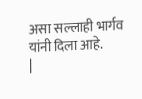असा सल्लाही भार्गव यांनी दिला आहे.
|